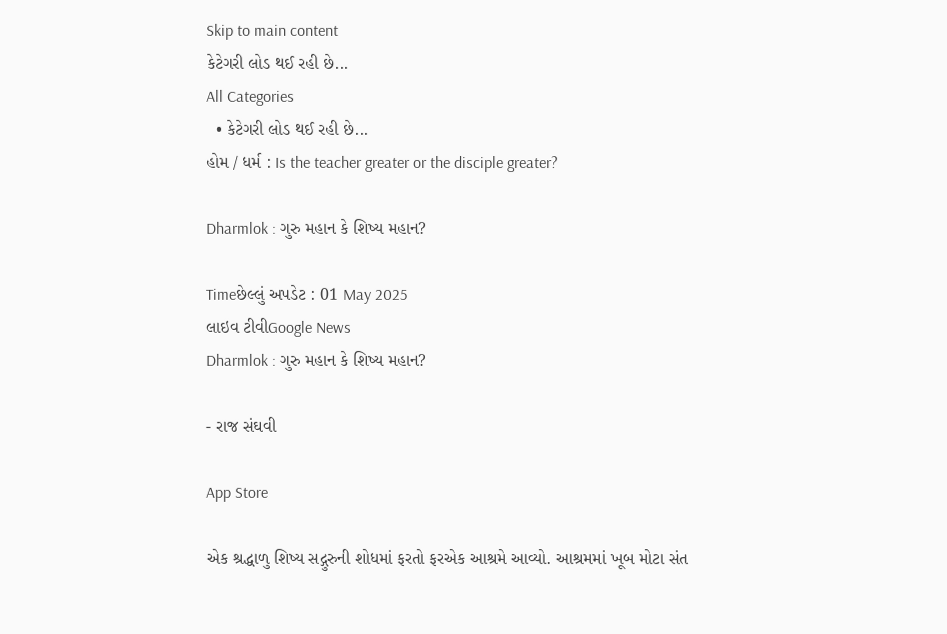Skip to main content
કેટેગરી લોડ થઈ રહી છે...
All Categories
  • કેટેગરી લોડ થઈ રહી છે...
હોમ / ધર્મ : Is the teacher greater or the disciple greater?

Dharmlok : ગુરુ મહાન કે શિષ્ય મહાન?

Timeછેલ્લું અપડેટ : 01 May 2025
લાઇવ ટીવીGoogle News
Dharmlok : ગુરુ મહાન કે શિષ્ય મહાન?

- રાજ સંઘવી

App Store

એક શ્રદ્ધાળુ શિષ્ય સદ્ગુરુની શોધમાં ફરતો ફરએક આશ્રમે આવ્યો. આશ્રમમાં ખૂબ મોટા સંત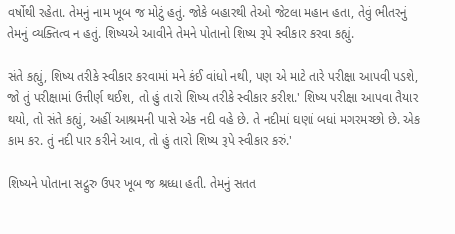વર્ષોથી રહેતા. તેમનું નામ ખૂબ જ મોટું હતું. જોકે બહારથી તેઓ જેટલા મહાન હતા, તેવું ભીતરનું તેમનું વ્યક્તિત્વ ન હતું. શિષ્યએ આવીને તેમને પોતાનો શિષ્ય રૂપે સ્વીકાર કરવા કહ્યું.

સંતે કહ્યું, શિષ્ય તરીકે સ્વીકાર કરવામાં મને કંઈ વાંધો નથી, પણ એ માટે તારે પરીક્ષા આપવી પડશે, જો તું પરીક્ષામાં ઉત્તીર્ણ થઈશ, તો હું તારો શિષ્ય તરીકે સ્વીકાર કરીશ.' શિષ્ય પરીક્ષા આપવા તૈયાર થયો, તો સંતે કહ્યું, અહીં આશ્રમની પાસે એક નદી વહે છે. તે નદીમાં ઘણાં બધાં મગરમચ્છો છે. એક કામ કર. તું નદી પાર કરીને આવ, તો હું તારો શિષ્ય રૂપે સ્વીકાર કરું.'

શિષ્યને પોતાના સદ્ગુરુ ઉપર ખૂબ જ શ્રધ્ધા હતી. તેમનું સતત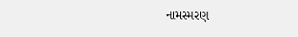નામસ્મરણ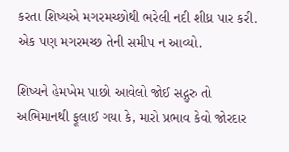કરતા શિષ્યએ મગરમચ્છોથી ભરેલી નદી શીધ્ર પાર કરી. એક પણ મગરમચ્છ તેની સમીપ ન આવ્યો.

શિષ્યને હેમખેમ પાછો આવેલો જોઈ સદ્ગુરુ તો અભિમાનથી ફૂલાઈ ગયા કે, મારો પ્રભાવ કેવો જોરદાર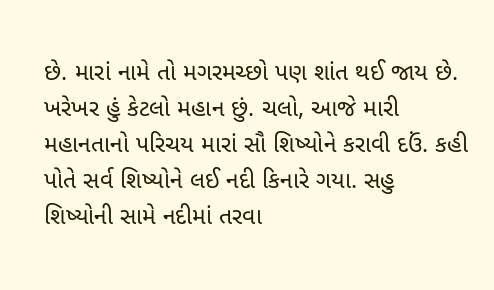છે. મારાં નામે તો મગરમચ્છો પણ શાંત થઈ જાય છે. ખરેખર હું કેટલો મહાન છું. ચલો, આજે મારી મહાનતાનો પરિચય મારાં સૌ શિષ્યોને કરાવી દઉં. કહી પોતે સર્વ શિષ્યોને લઈ નદી કિનારે ગયા. સહુ શિષ્યોની સામે નદીમાં તરવા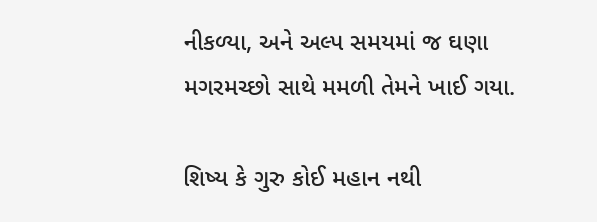નીકળ્યા, અને અલ્પ સમયમાં જ ઘણા મગરમચ્છો સાથે મમળી તેમને ખાઈ ગયા.

શિષ્ય કે ગુરુ કોઈ મહાન નથી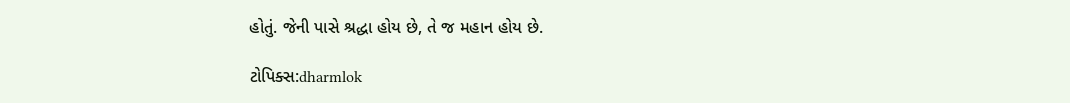હોતું. જેની પાસે શ્રદ્ધા હોય છે, તે જ મહાન હોય છે.

ટોપિક્સ:dharmlok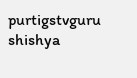purtigstvguru shishya